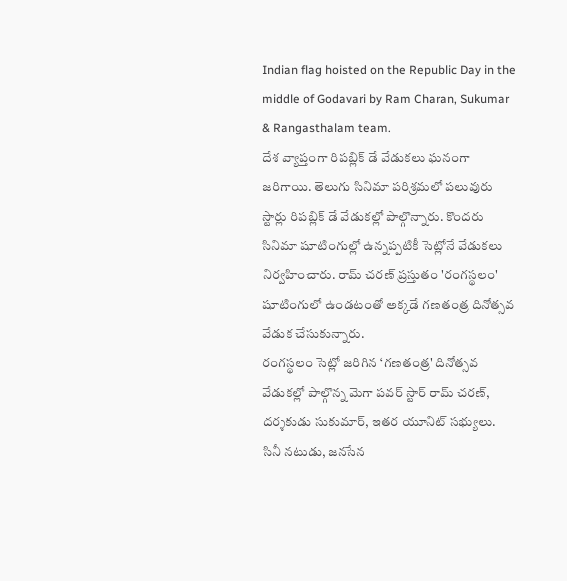Indian flag hoisted on the Republic Day in the middle of Godavari by Ram Charan, Sukumar & Rangasthalam team.
దేశ వ్యాప్తంగా రిపబ్లిక్ డే వేడుకలు ఘనంగా జరిగాయి. తెలుగు సినిమా పరిశ్రమలో పలువురు స్టార్లు రిపబ్లిక్ డే వేడుకల్లో పాల్గొన్నారు. కొందరు సినిమా షూటింగుల్లో ఉన్నప్పటికీ సెట్లోనే వేడుకలు నిర్వహించారు. రామ్ చరణ్ ప్రస్తుతం 'రంగస్థలం' షూటింగులో ఉండటంతో అక్కడే గణతంత్ర దినోత్సవ వేడుక చేసుకున్నారు.
రంగస్థలం సెట్లో జరిగిన ‘గణతంత్ర' దినోత్సవ వేడుకల్లో పాల్గొన్న మెగా పవర్ స్టార్ రామ్ చరణ్, దర్శకుడు సుకుమార్, ఇతర యూనిట్ సభ్యులు.
సినీ నటుడు, జనసేన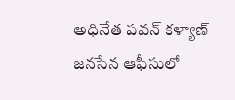అధినేత పవన్ కళ్యాణ్ జనసేన ఆఫీసులో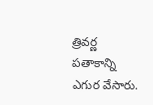త్రివర్ణ పతాకాన్ని ఎగుర వేసారు.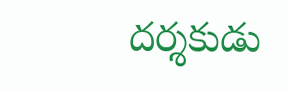దర్శకుడు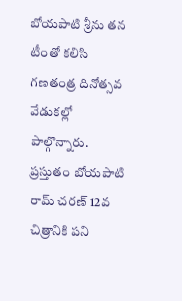బోయపాటి శ్రీను తన టీంతో కలిసి గణతంత్ర దినోత్సవ వేడుకల్లో పాల్గొన్నారు. ప్రస్తుతం బోయపాటి రామ్ చరణ్ 12వ చిత్రానికి పని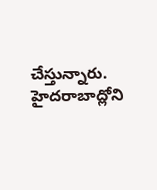చేస్తున్నారు.
హైదరాబాద్లోని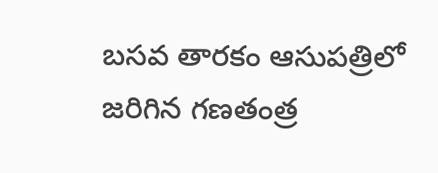బసవ తారకం ఆసుపత్రిలో జరిగిన గణతంత్ర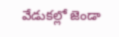వేడుకల్లో జెండా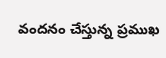వందనం చేస్తున్న ప్రముఖ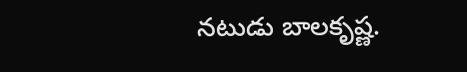నటుడు బాలకృష్ణ.